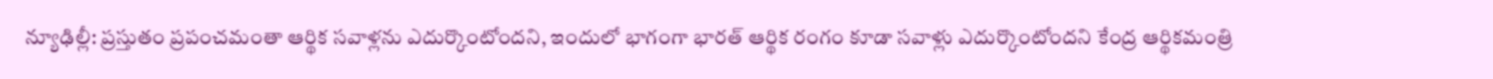న్యూఢిల్లీ: ప్రస్తుతం ప్రపంచమంతా ఆర్థిక సవాళ్లను ఎదుర్కొంటోందని, ఇందులో భాగంగా భారత్ ఆర్థిక రంగం కూడా సవాళ్లు ఎదుర్కొంటోందని కేంద్ర ఆర్థికమంత్రి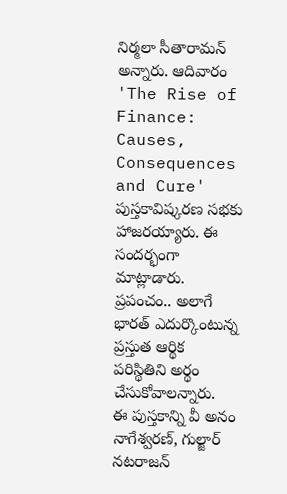నిర్మలా సీతారామన్ అన్నారు. ఆదివారం 'The Rise of Finance: Causes, Consequences and Cure' పుస్తకావిష్కరణ సభకు హాజరయ్యారు. ఈ సందర్భంగా మాట్లాడారు. ప్రపంచం.. అలాగే భారత్ ఎదుర్కొంటున్న ప్రస్తుత ఆర్థిక పరిస్థితిని అర్థం చేసుకోవాలన్నారు.
ఈ పుస్తకాన్ని వీ అనం నాగేశ్వరణ్, గుల్జార్ నటరాజన్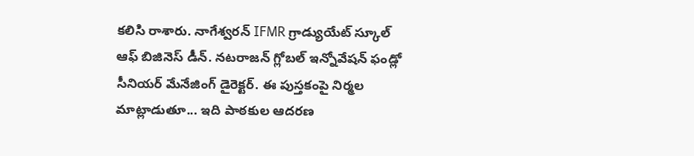కలిసి రాశారు. నాగేశ్వరన్ IFMR గ్రాడ్యుయేట్ స్కూల్ ఆఫ్ బిజినెస్ డీన్. నటరాజన్ గ్లోబల్ ఇన్నోవేషన్ ఫండ్లో సీనియర్ మేనేజింగ్ డైరెక్టర్. ఈ పుస్తకంపై నిర్మల మాట్లాడుతూ... ఇది పాఠకుల ఆదరణ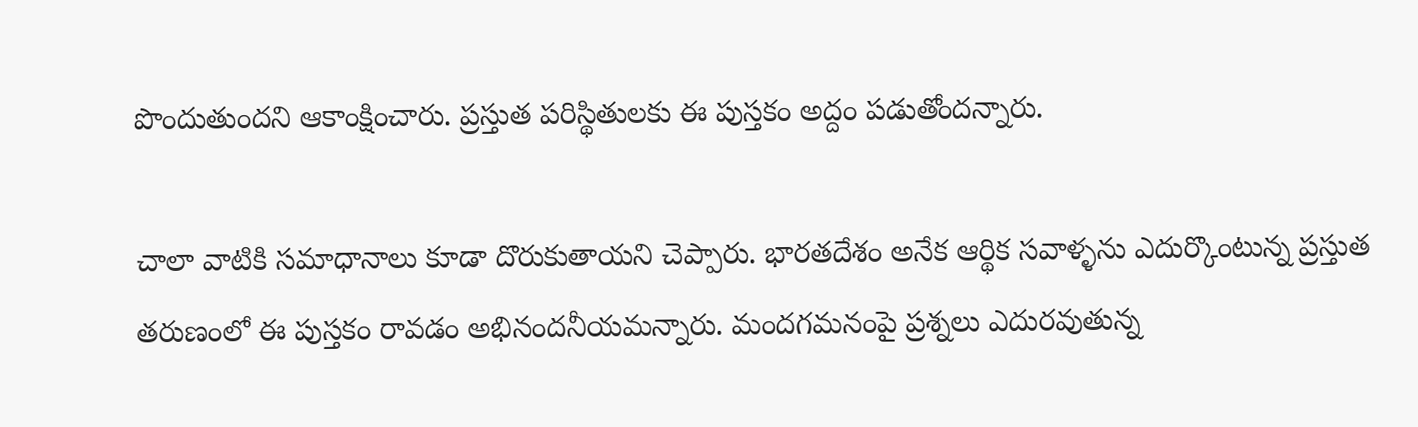పొందుతుందని ఆకాంక్షించారు. ప్రస్తుత పరిస్థితులకు ఈ పుస్తకం అద్దం పడుతోందన్నారు.

చాలా వాటికి సమాధానాలు కూడా దొరుకుతాయని చెప్పారు. భారతదేశం అనేక ఆర్థిక సవాళ్ళను ఎదుర్కొంటున్న ప్రస్తుత తరుణంలో ఈ పుస్తకం రావడం అభినందనీయమన్నారు. మందగమనంపై ప్రశ్నలు ఎదురవుతున్న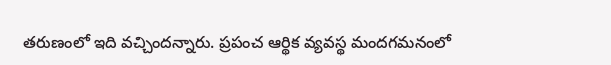తరుణంలో ఇది వచ్చిందన్నారు. ప్రపంచ ఆర్థిక వ్యవస్థ మందగమనంలో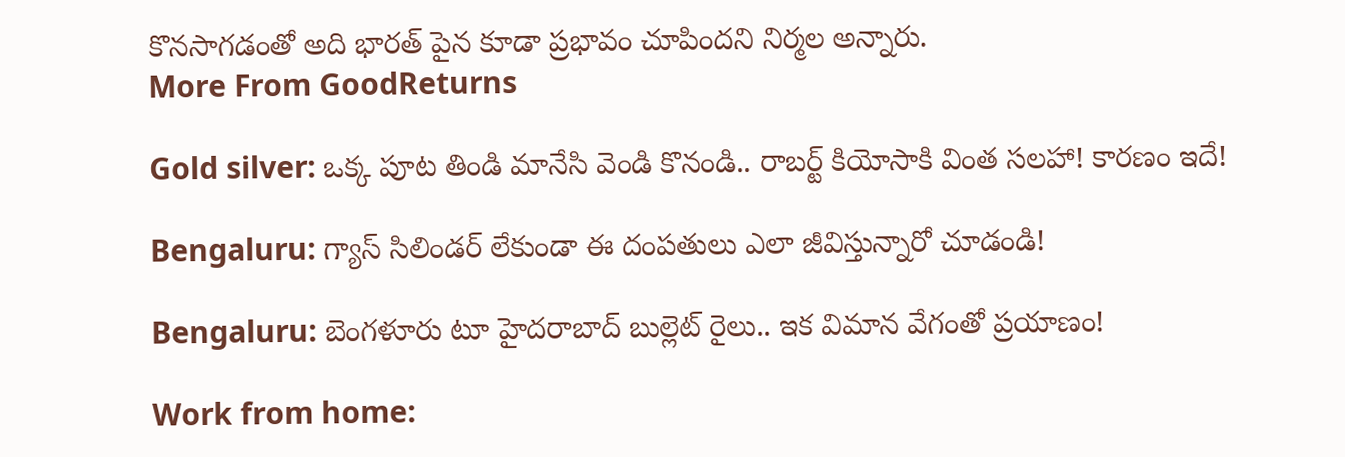కొనసాగడంతో అది భారత్ పైన కూడా ప్రభావం చూపిందని నిర్మల అన్నారు.
More From GoodReturns

Gold silver: ఒక్క పూట తిండి మానేసి వెండి కొనండి.. రాబర్ట్ కియోసాకి వింత సలహా! కారణం ఇదే!

Bengaluru: గ్యాస్ సిలిండర్ లేకుండా ఈ దంపతులు ఎలా జీవిస్తున్నారో చూడండి!

Bengaluru: బెంగళూరు టూ హైదరాబాద్ బుల్లెట్ రైలు.. ఇక విమాన వేగంతో ప్రయాణం!

Work from home: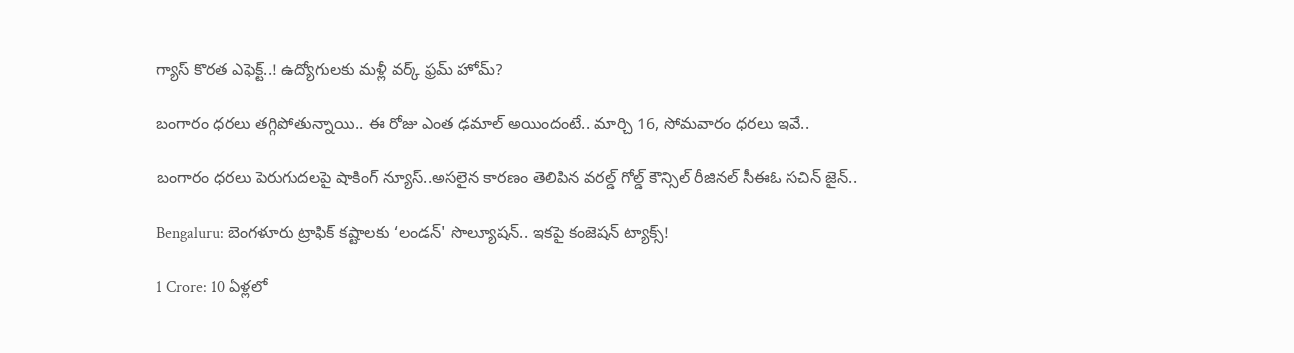గ్యాస్ కొరత ఎఫెక్ట్..! ఉద్యోగులకు మళ్లీ వర్క్ ఫ్రమ్ హోమ్?

బంగారం ధరలు తగ్గిపోతున్నాయి.. ఈ రోజు ఎంత ఢమాల్ అయిందంటే.. మార్చి 16, సోమవారం ధరలు ఇవే..

బంగారం ధరలు పెరుగుదలపై షాకింగ్ న్యూస్..అసలైన కారణం తెలిపిన వరల్డ్ గోల్డ్ కౌన్సిల్ రీజినల్ సీఈఓ సచిన్ జైన్..

Bengaluru: బెంగళూరు ట్రాఫిక్ కష్టాలకు ‘లండన్' సొల్యూషన్.. ఇకపై కంజెషన్ ట్యాక్స్!

1 Crore: 10 ఏళ్లలో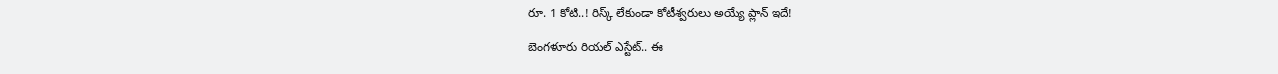రూ. 1 కోటి..! రిస్క్ లేకుండా కోటీశ్వరులు అయ్యే ప్లాన్ ఇదే!

బెంగళూరు రియల్ ఎస్టేట్.. ఈ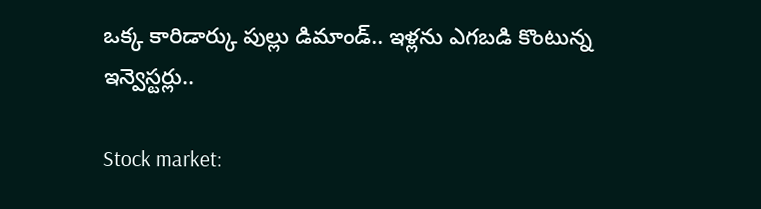ఒక్క కారిడార్కు పుల్లు డిమాండ్.. ఇళ్లను ఎగబడి కొంటున్న ఇన్వెస్టర్లు..

Stock market: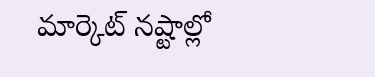మార్కెట్ నష్టాల్లో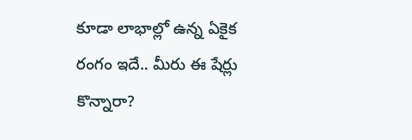కూడా లాభాల్లో ఉన్న ఏకైక రంగం ఇదే.. మీరు ఈ షేర్లు కొన్నారా?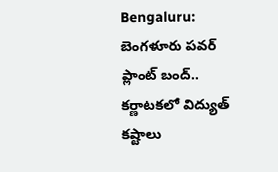Bengaluru: బెంగళూరు పవర్ ప్లాంట్ బంద్.. కర్ణాటకలో విద్యుత్ కష్టాలు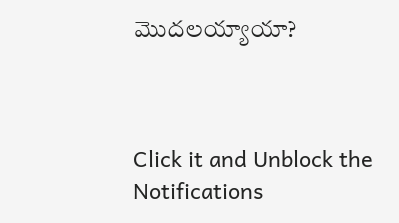మొదలయ్యాయా?



Click it and Unblock the Notifications